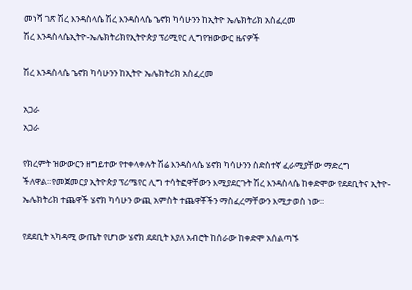መነሻ ገጽ ሽረ እንዳስላሴ ሽረ እንዳስላሴ ኄኖክ ካሳሁንን ከኢትዮ ኤሌክትሪክ አስፈረመ
ሽረ እንዳስላሴኢትዮ-ኤሌክትሪክየኢትዮጵያ ፕሪሚየር ሊግየዝውውር ዜናዎች

ሽረ እንዳስላሴ ኄኖክ ካሳሁንን ከኢትዮ ኤሌክትሪክ አስፈረመ

አጋራ
አጋራ

የክረምት ዝውውርን ዘግይተው የተቀላቀሉት ሽሬ እንዳስላሴ ሄኖክ ካሳሁንን ስድስተኛ ፈራሚያቸው ማድረግ ችለዋል።የመጀመርያ ኢትዮጵያ ፕሪሜየር ሊግ ተሳትፎዋቸውን እሚያደርጉት ሽረ እንዳስላሴ ከቀድሞው የደደቢትና ኢትዮ-ኤሌክትሪክ ተጨዋች ሄኖክ ካሳሁን ውጪ አምስት ተጨዋቾችን ማስፈረማቸውን እሚታወስ ነው።

የደደቢት ኣካዳሚ ውጤት የሆነው ሄኖክ ደደቢት እያለ አብሮት ከሰራው ከቀድሞ አሰልጣኙ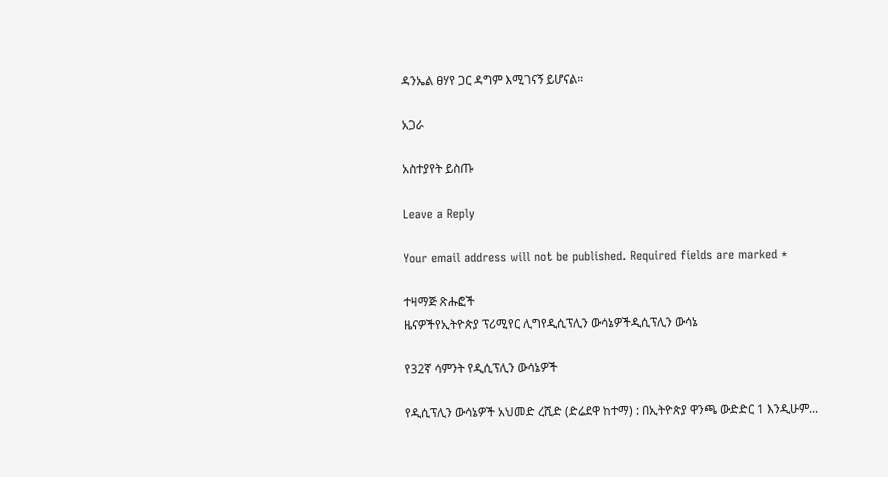ዳንኤል ፀሃየ ጋር ዳግም እሚገናኝ ይሆናል።

አጋራ

አስተያየት ይስጡ

Leave a Reply

Your email address will not be published. Required fields are marked *

ተዛማጅ ጽሑፎች
ዜናዎችየኢትዮጵያ ፕሪሚየር ሊግየዲሲፕሊን ውሳኔዎችዲሲፕሊን ውሳኔ

የ32ኛ ሳምንት የዲሲፕሊን ውሳኔዎች

የዲሲፕሊን ውሳኔዎች አህመድ ረሺድ (ድሬደዋ ከተማ) : በኢትዮጵያ ዋንጫ ውድድር 1 እንዲሁም...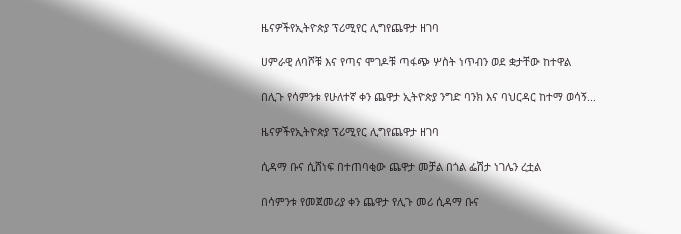ዜናዎችየኢትዮጵያ ፕሪሚየር ሊግየጨዋታ ዘገባ

ሀምራዊ ለባሾቹ እና የጣና ሞገዶቹ ጣፋጭ ሦስት ነጥብን ወደ ቋታቸው ከተዋል

በሊጉ የሳምንቱ የሁለተኛ ቀን ጨዋታ ኢትዮጵያ ንግድ ባንክ እና ባህርዳር ከተማ ወሳኝ...

ዜናዎችየኢትዮጵያ ፕሪሚየር ሊግየጨዋታ ዘገባ

ሲዳማ ቡና ሲሸነፍ በተጠባቂው ጨዋታ መቻል በጎል ፌሽታ ነገሌን ረቷል

በሳምንቱ የመጀመሪያ ቀን ጨዋታ የሊጉ መሪ ሲዳማ ቡና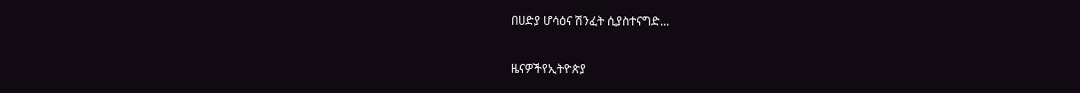በሀድያ ሆሳዕና ሽንፈት ሲያስተናግድ...

ዜናዎችየኢትዮጵያ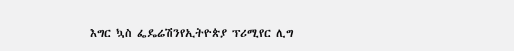እግር ኳስ ፌዴሬሽንየኢትዮጵያ ፕሪሚየር ሊግ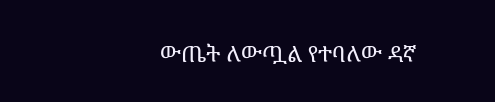ውጤት ለውጧል የተባለው ዳኛ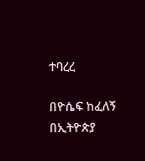ተባረረ

በዮሴፍ ከፈለኝ በኢትዮጵያ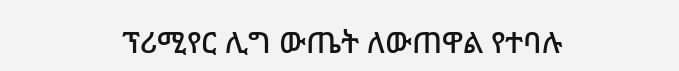ፕሪሚየር ሊግ ውጤት ለውጠዋል የተባሉ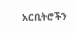አርቢትሮችን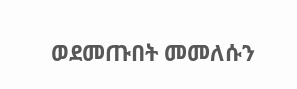ወደመጡበት መመለሱን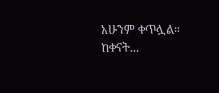አሁንም ቀጥሏል። ከቀናት...